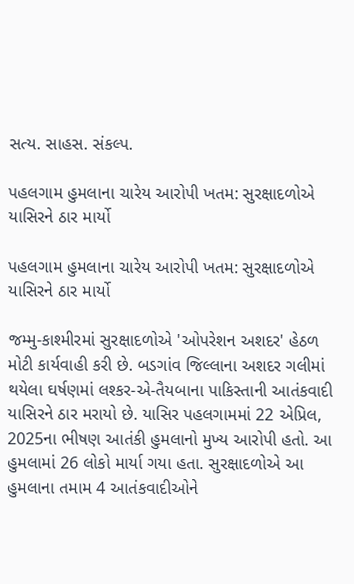સત્ય. સાહસ. સંકલ્પ.

પહલગામ હુમલાના ચારેય આરોપી ખતમ: સુરક્ષાદળોએ યાસિરને ઠાર માર્યો

પહલગામ હુમલાના ચારેય આરોપી ખતમ: સુરક્ષાદળોએ યાસિરને ઠાર માર્યો

જમ્મુ-કાશ્મીરમાં સુરક્ષાદળોએ 'ઓપરેશન અશદર' હેઠળ મોટી કાર્યવાહી કરી છે. બડગાંવ જિલ્લાના અશદર ગલીમાં થયેલા ઘર્ષણમાં લશ્કર-એ-તૈયબાના પાકિસ્તાની આતંકવાદી યાસિરને ઠાર મરાયો છે. યાસિર પહલગામમાં 22 એપ્રિલ, 2025ના ભીષણ આતંકી હુમલાનો મુખ્ય આરોપી હતો. આ હુમલામાં 26 લોકો માર્યા ગયા હતા. સુરક્ષાદળોએ આ હુમલાના તમામ 4 આતંકવાદીઓને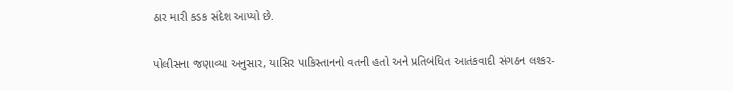ઠાર મારી કડક સંદેશ આપ્યો છે.

પોલીસના જણાવ્યા અનુસાર, યાસિર પાકિસ્તાનનો વતની હતો અને પ્રતિબંધિત આતંકવાદી સંગઠન લશ્કર-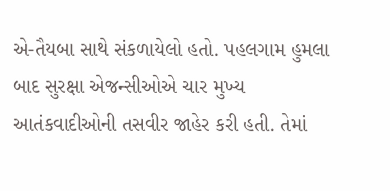એ-તૈયબા સાથે સંકળાયેલો હતો. પહલગામ હુમલા બાદ સુરક્ષા એજન્સીઓએ ચાર મુખ્ય આતંકવાદીઓની તસવીર જાહેર કરી હતી. તેમાં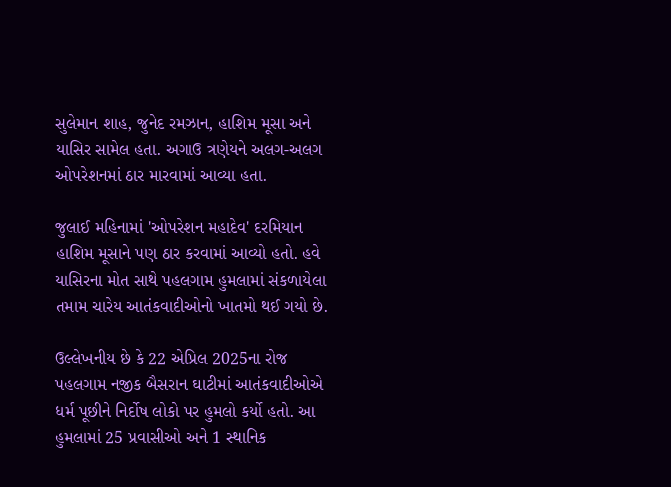સુલેમાન શાહ, જુનેદ રમઝાન, હાશિમ મૂસા અને યાસિર સામેલ હતા. અગાઉ ત્રણેયને અલગ-અલગ ઓપરેશનમાં ઠાર મારવામાં આવ્યા હતા.

જુલાઈ મહિનામાં 'ઓપરેશન મહાદેવ' દરમિયાન હાશિમ મૂસાને પણ ઠાર કરવામાં આવ્યો હતો. હવે યાસિરના મોત સાથે પહલગામ હુમલામાં સંકળાયેલા તમામ ચારેય આતંકવાદીઓનો ખાતમો થઈ ગયો છે.

ઉલ્લેખનીય છે કે 22 એપ્રિલ 2025ના રોજ પહલગામ નજીક બૈસરાન ઘાટીમાં આતંકવાદીઓએ ધર્મ પૂછીને નિર્દોષ લોકો પર હુમલો કર્યો હતો. આ હુમલામાં 25 પ્રવાસીઓ અને 1 સ્થાનિક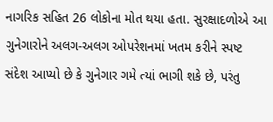નાગરિક સહિત 26 લોકોના મોત થયા હતા. સુરક્ષાદળોએ આ ગુનેગારોને અલગ-અલગ ઓપરેશનમાં ખતમ કરીને સ્પષ્ટ સંદેશ આપ્યો છે કે ગુનેગાર ગમે ત્યાં ભાગી શકે છે, પરંતુ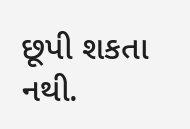છૂપી શકતા નથી.